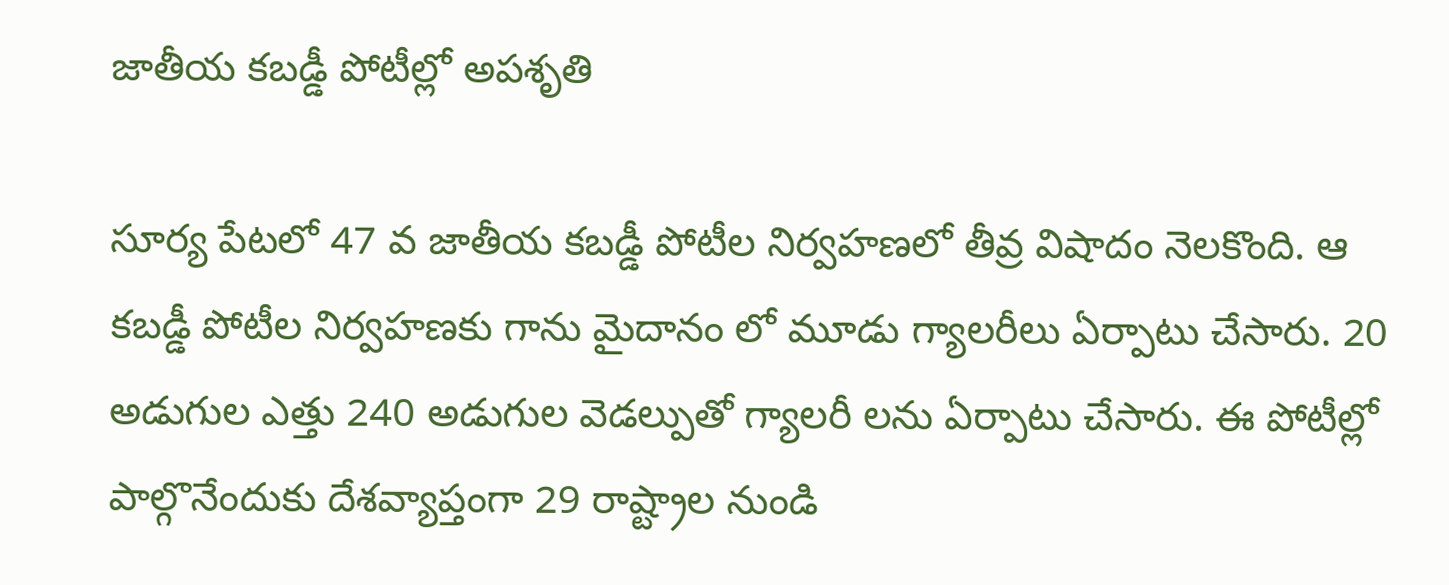జాతీయ కబడ్డీ పోటీల్లో అపశృతి

సూర్య పేటలో 47 వ జాతీయ కబడ్డీ పోటీల నిర్వహణలో తీవ్ర విషాదం నెలకొంది. ఆ కబడ్డీ పోటీల నిర్వహణకు గాను మైదానం లో మూడు గ్యాలరీలు ఏర్పాటు చేసారు. 20 అడుగుల ఎత్తు 240 అడుగుల వెడల్పుతో గ్యాలరీ లను ఏర్పాటు చేసారు. ఈ పోటీల్లో పాల్గొనేందుకు దేశవ్యాప్తంగా 29 రాష్ట్రాల నుండి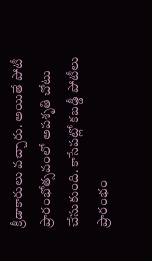క్రీడాకారులు వచ్చారు. అయితే పోటీ ప్రారంభోత్సవంలో అపశృతి చోటు చేసుకుంది. కాసేపట్లో కబడ్డీ పోటీలు ప్రారంభం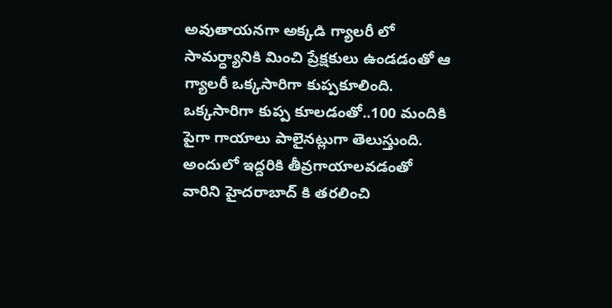అవుతాయనగా అక్కడి గ్యాలరీ లో సామర్ధ్యానికి మించి ప్రేక్షకులు ఉండడంతో ఆ గ్యాలరీ ఒక్కసారిగా కుప్పకూలింది. ఒక్కసారిగా కుప్ప కూలడంతో..100 మందికి పైగా గాయాలు పాలైనట్లుగా తెలుస్తుంది. అందులో ఇద్దరికి తీవ్రగాయాలవడంతో వారిని హైదరాబాద్ కి తరలించి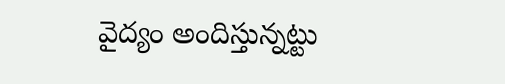వైద్యం అందిస్తున్నట్టు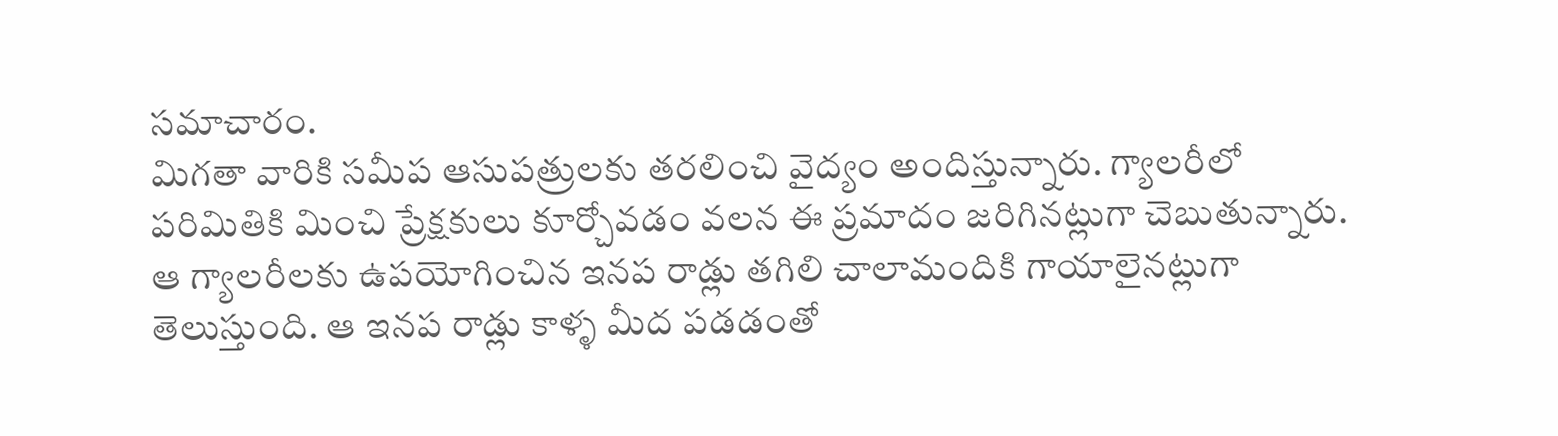సమాచారం.
మిగతా వారికి సమీప ఆసుపత్రులకు తరలించి వైద్యం అందిస్తున్నారు. గ్యాలరీలో పరిమితికి మించి ప్రేక్షకులు కూర్చోవడం వలన ఈ ప్రమాదం జరిగినట్లుగా చెబుతున్నారు. ఆ గ్యాలరీలకు ఉపయోగించిన ఇనప రాడ్లు తగిలి చాలామందికి గాయాలైనట్లుగా తెలుస్తుంది. ఆ ఇనప రాడ్లు కాళ్ళ మీద పడడంతో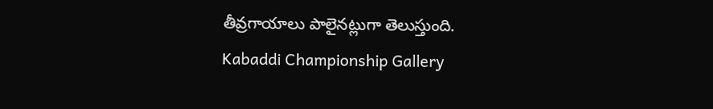తీవ్రగాయాలు పాలైనట్లుగా తెలుస్తుంది.
Kabaddi Championship Gallery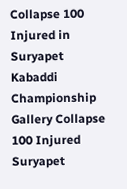Collapse 100 Injured in Suryapet
Kabaddi Championship Gallery Collapse 100 Injured Suryapet